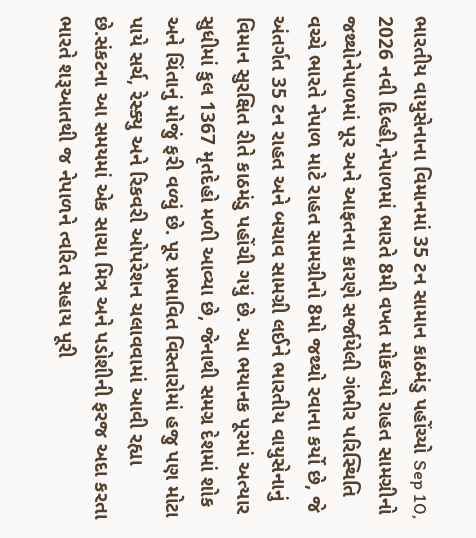ભારતીય વાયુસેનાના વિમાનમાં 35 ટન સામાન કાઠમંડુ પહોંચ્યો Sep 10, 2026 નવી દિલ્હી,નેપાળમાં ભારતે 8મી વખત મોકલ્યો રાહત સામગ્રીનો જથ્થોનેપાળમાં પૂર અને આફતના કારણે સર્જાયેલી ગંભીર પરિસ્થિતિ વચ્ચે ભારતે નેપાળ માટે રાહત સામગ્રીનો 8મો જથ્થો રવાના કર્યો છે, જે અંતર્ગત 35 ટન રાહત અને બચાવ સામગ્રી લઈને ભારતીય વાયુસેનાનું વિમાન સુરક્ષિત રીતે કાઠમંડુ પહોંચી ગયું છે. આ ભયાનક પૂરમાં અત્યાર સુધીમાં કુલ 1367 મૃતદેહો મળી આવ્યા છે, જેનાથી સમગ્ર દેશમાં શોક અને ચિંતાનું મોજું ફરી વળ્યું છે. પૂર પ્રભાવિત વિસ્તારોમાં હજુ પણ મોટા પાયે સર્ચ, રેસ્ક્યુ અને રિકવરી ઓપરેશન ચલાવવામાં આવી રહ્યા છે.સંકટના આ સમયમાં એક સાચા મિત્ર અને પડોશીની ફરજ અદા કરતા ભારતે શરૂઆતથી જ નેપાળને ત્વરિત સહાય પૂરી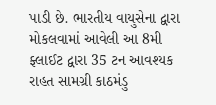પાડી છે. ભારતીય વાયુસેના દ્વારા મોકલવામાં આવેલી આ 8મી ફ્લાઈટ દ્વારા 35 ટન આવશ્યક રાહત સામગ્રી કાઠમંડુ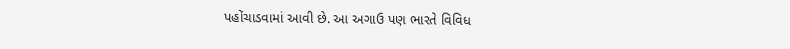પહોંચાડવામાં આવી છે. આ અગાઉ પણ ભારતે વિવિધ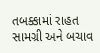તબક્કામાં રાહત સામગ્રી અને બચાવ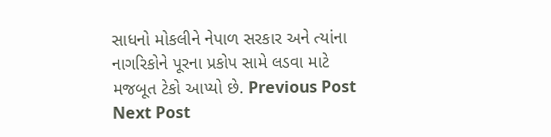સાધનો મોકલીને નેપાળ સરકાર અને ત્યાંના નાગરિકોને પૂરના પ્રકોપ સામે લડવા માટે મજબૂત ટેકો આપ્યો છે. Previous Post Next Post